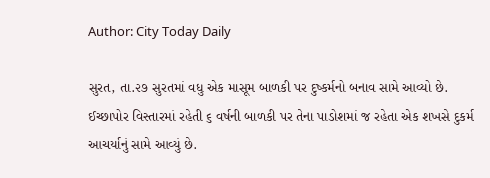Author: City Today Daily

સુરત, તા.૨૭ સુરતમાં વધુ એક માસૂમ બાળકી પર દુષ્કર્મનો બનાવ સામે આવ્યો છે. ઈચ્છાપોર વિસ્તારમાં રહેતી ૬ વર્ષની બાળકી પર તેના પાડોશમાં જ રહેતા એક શખસે દુકર્મ આચર્યાનું સામે આવ્યું છે.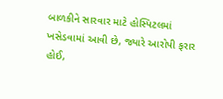બાળકીને સારવાર માટે હોસ્પિટલમાં ખસેડવામાં આવી છે, જ્યારે આરોપી ફરાર હોઈ,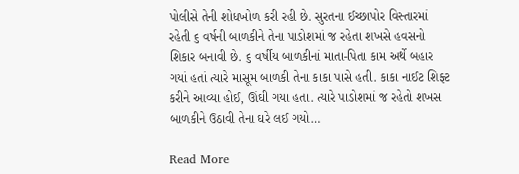પોલીસે તેની શોધખોળ કરી રહી છે. સુરતના ઈચ્છાપોર વિસ્તારમાં રહેતી ૬ વર્ષની બાળકીને તેના પાડોશમાં જ રહેતા શખસે હવસનો શિકાર બનાવી છે. ૬ વર્ષીય બાળકીનાં માતા-પિતા કામ અર્થે બહાર ગયાં હતાં ત્યારે માસૂમ બાળકી તેના કાકા પાસે હતી. કાકા નાઈટ શિફ્ટ કરીને આવ્યા હોઈ, ઊંઘી ગયા હતા. ત્યારે પાડોશમાં જ રહેતો શખસ બાળકીને ઉઠાવી તેના ઘરે લઈ ગયો…

Read More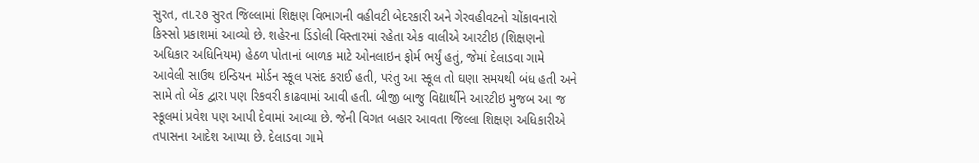સુરત, તા.૨૭ સુરત જિલ્લામાં શિક્ષણ વિભાગની વહીવટી બેદરકારી અને ગેરવહીવટનો ચોંકાવનારો કિસ્સો પ્રકાશમાં આવ્યો છે. શહેરના ડિંડોલી વિસ્તારમાં રહેતા એક વાલીએ આરટીઇ (શિક્ષણનો અધિકાર અધિનિયમ) હેઠળ પોતાનાં બાળક માટે ઓનલાઇન ફોર્મ ભર્યું હતું, જેમાં દેલાડવા ગામે આવેલી સાઉથ ઇન્ડિયન મોર્ડન સ્કૂલ પસંદ કરાઈ હતી, પરંતુ આ સ્કૂલ તો ઘણા સમયથી બંધ હતી અને સામે તો બેંક દ્વારા પણ રિકવરી કાઢવામાં આવી હતી. બીજી બાજુ વિદ્યાર્થીને આરટીઇ મુજબ આ જ સ્કૂલમાં પ્રવેશ પણ આપી દેવામાં આવ્યા છે. જેની વિગત બહાર આવતા જિલ્લા શિક્ષણ અધિકારીએ તપાસના આદેશ આપ્યા છે. દેલાડવા ગામે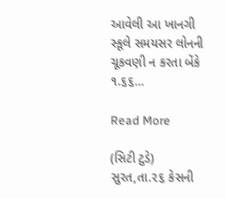આવેલી આ ખાનગી સ્કૂલે સમયસર લોનની ચૂકવણી ન કરતા બેંકે ૧.૬૬…

Read More

(સિટી ટુડે) સુરત,તા.૨૬ કેસની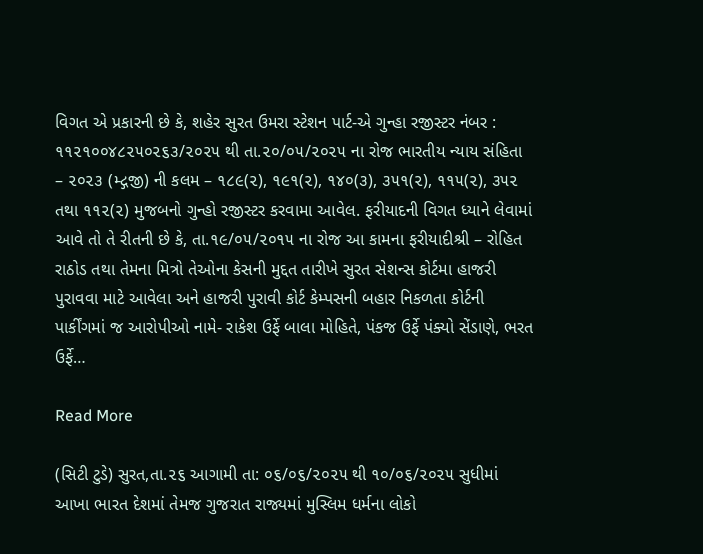વિગત એ પ્રકારની છે કે, શહેર સુરત ઉમરા સ્ટેશન પાર્ટ-એ ગુન્હા રજીસ્ટર નંબર : ૧૧૨૧૦૦૪૮૨૫૦૨૬૩/૨૦૨૫ થી તા.૨૦/૦૫/૨૦૨૫ ના રોજ ભારતીય ન્યાય સંહિતા – ૨૦૨૩ (મ્દ્ગજી) ની કલમ – ૧૮૯(૨), ૧૯૧(૨), ૧૪૦(૩), ૩૫૧(૨), ૧૧૫(૨), ૩૫૨ તથા ૧૧૨(૨) મુજબનો ગુન્હો રજીસ્ટર કરવામા આવેલ. ફરીયાદની વિગત ધ્યાને લેવામાં આવે તો તે રીતની છે કે, તા.૧૯/૦૫/૨૦૧૫ ના રોજ આ કામના ફરીયાદીશ્રી – રોહિત રાઠોડ તથા તેમના મિત્રો તેઓના કેસની મુદ્દત તારીખે સુરત સેશન્સ કોર્ટમા હાજરી પુરાવવા માટે આવેલા અને હાજરી પુરાવી કોર્ટ કેમ્પસની બહાર નિકળતા કોર્ટની પાર્કીંગમાં જ આરોપીઓ નામે- રાકેશ ઉર્ફે બાલા મોહિતે, પંકજ ઉર્ફે પંક્યો સેંડાણે, ભરત ઉર્ફે…

Read More

(સિટી ટુડે) સુરત,તા.૨૬ આગામી તા: ૦૬/૦૬/૨૦૨૫ થી ૧૦/૦૬/૨૦૨૫ સુધીમાં આખા ભારત દેશમાં તેમજ ગુજરાત રાજ્યમાં મુસ્લિમ ધર્મના લોકો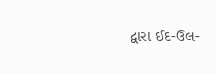દ્વારા ઈદ-ઉલ-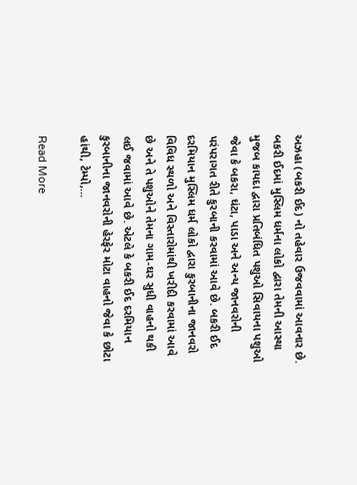અઝહા (બકરી ઈદ) નો તહેવાર ઉજવવામાં આવનાર છે. બકરી ઈદમાં મુસ્લિમ ધર્મના લોકો દ્વારા તેમની આસ્થા મુજબ કાયદા દ્વારા પ્રતિબંધિત પશુઓ સિવાયના પશુઓ જેવા કે બકરા, ઘંટા, પાડા અને અન્ય જાનવરોની પરંપરાગત રીતે કુરબાની કરવામાં આવે છે. બકરી ઈદ દરમિયાન મુસ્લિમ ધર્મ લોકો દ્વારા કુરબાનીના જાનવરો વિવિધ સ્થળો અને વિસ્તારોમાંથી ખરીદી કરવામાં આવે છે અને તે પશુઓને તેમના ગામ-ઘર સુધી વાહનો થકી લઈ જવામાં આવે છે. એટલે કે બકરી ઈદ દરમિયાન કુરબાનીના જાનવરોની હેરફેર મોટા વાહનો જેવા કે છોટા હાંથી, ટેમ્પો,…

Read More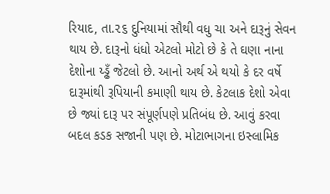રિયાદ, તા.૨૬ દુનિયામાં સૌથી વધુ ચા અને દારૂનું સેવન થાય છે. દારૂનો ધંધો એટલો મોટો છે કે તે ઘણા નાના દેશોના ય્ડ્ઢઁ જેટલો છે. આનો અર્થ એ થયો કે દર વર્ષે દારૂમાંથી રૂપિયાની કમાણી થાય છે. કેટલાક દેશો એવા છે જ્યાં દારૂ પર સંપૂર્ણપણે પ્રતિબંધ છે. આવું કરવા બદલ કડક સજાની પણ છે. મોટાભાગના ઇસ્લામિક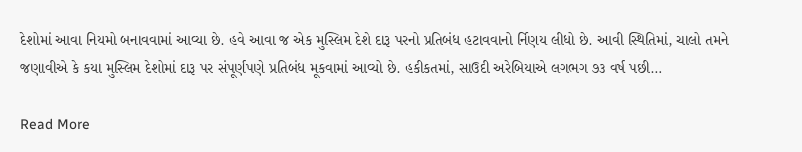દેશોમાં આવા નિયમો બનાવવામાં આવ્યા છે. હવે આવા જ એક મુસ્લિમ દેશે દારૂ પરનો પ્રતિબંધ હટાવવાનો ર્નિણય લીધો છે. આવી સ્થિતિમાં, ચાલો તમને જણાવીએ કે કયા મુસ્લિમ દેશોમાં દારૂ પર સંપૂર્ણપણે પ્રતિબંધ મૂકવામાં આવ્યો છે. હકીકતમાં, સાઉદી અરેબિયાએ લગભગ ૭૩ વર્ષ પછી…

Read More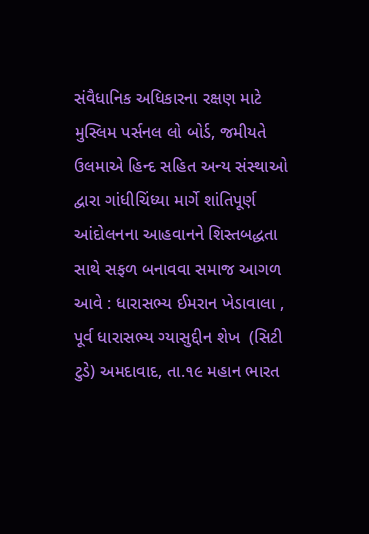સંવૈધાનિક અધિકારના રક્ષણ માટે મુસ્લિમ પર્સનલ લો બોર્ડ, જમીયતે ઉલમાએ હિન્દ સહિત અન્ય સંસ્થાઓ દ્વારા ગાંધીચિંધ્યા માર્ગે શાંતિપૂર્ણ આંદોલનના આહવાનને શિસ્તબદ્ધતા સાથે સફળ બનાવવા સમાજ આગળ આવે : ધારાસભ્ય ઈમરાન ખેડાવાલા ,  પૂર્વ ધારાસભ્ય ગ્યાસુદ્દીન શેખ  (સિટી ટુડે) અમદાવાદ, તા.૧૯ મહાન ભારત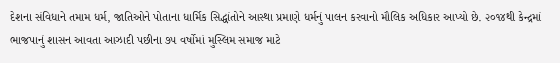દેશના સંવિધાને તમામ ધર્મ, જાતિઓને પોતાના ધાર્મિક સિદ્ધાંતોને આસ્થા પ્રમાણે ધર્મનું પાલન કરવાનો મૌલિક અધિકાર આપ્યો છે. ૨૦૧૪થી કેન્દ્રમાં ભાજપાનું શાસન આવતા આઝાદી પછીના ૭૫ વર્ષોમાં મુસ્લિમ સમાજ માટે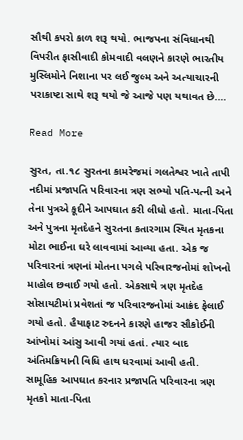સૌથી કપરો કાળ શરૂ થયો. ભાજપના સંવિધાનથી વિપરીત ફાસીવાદી કોમવાદી વલણને કારણે ભારતીય મુસ્લિમોને નિશાના પર લઈ જુલ્મ અને અત્યાચારની પરાકાષ્ટા સાથે શરૂ થયો જે આજે પણ યથાવત છે.…

Read More

સુરત, તા.૧૮ સુરતના કામરેજમાં ગલતેશ્વર ખાતે તાપી નદીમાં પ્રજાપતિ પરિવારના ત્રણ સભ્યો પતિ-પત્ની અને તેના પુત્રએ કૂદીને આપઘાત કરી લીધો હતો. માતા-પિતા અને પુત્રના મૃતદેહને સુરતના કતારગામ સ્થિત મૃતકના મોટા ભાઈના ઘરે લાવવામાં આવ્યા હતા. એક જ પરિવારનાં ત્રણનાં મોતના પગલે પરિવારજનોમાં શોખનો માહોલ છવાઈ ગયો હતો. એકસાથે ત્રણ મૃતદેહ સોસાયટીમાં પ્રવેશતાં જ પરિવારજનોમાં આક્રંદ ફેલાઈ ગયો હતો. હૈયાફાટ રુદનને કારણે હાજર સૌકોઈની આંખોમાં આંસુ આવી ગયાં હતાં. ત્યાર બાદ અંતિમક્રિયાની વિધિ હાથ ધરવામાં આવી હતી. સામૂહિક આપઘાત કરનાર પ્રજાપતિ પરિવારના ત્રણ મૃતકો માતા-પિતા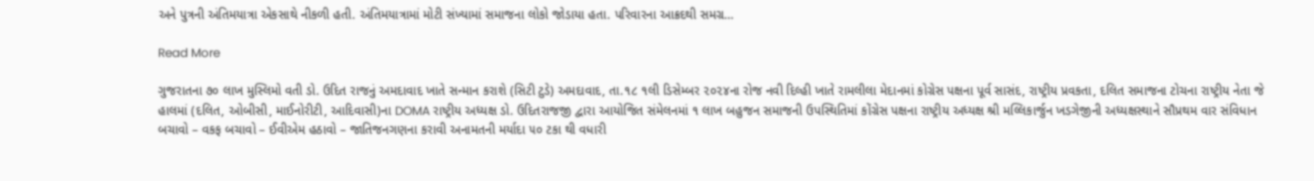અને પુત્રની અંતિમયાત્રા એકસાથે નીકળી હતી. અંતિમયાત્રામાં મોટી સંખ્યામાં સમાજના લોકો જોડાયા હતા. પરિવારના આક્રદથી સમગ્ર…

Read More

ગુજરાતના ૭૦ લાખ મુસ્લિમો વતી ડો. ઉદિત રાજનું અમદાવાદ ખાતે સન્માન કરાશે (સિટી ટુડે) અમદાવાદ, તા.૧૮ ૧લી ડિસેમ્બર ૨૦૨૪ના રોજ નવી દિલ્હી ખાતે રામલીલા મેદાનમાં કોગ્રેસ પક્ષના પૂર્વ સાસંદ, રાષ્ટ્રીય પ્રવકતા, દલિત સમાજના ટોચના રાષ્ટ્રીય નેતા જે હાલમાં (દલિત, ઓબીસી, માઈનોરીટી, આદિવાસી)ના DOMA રાષ્ટ્રીય અધ્યક્ષ ડો. ઉદિતરાજજી દ્વારા આયોજિત સંમેલનમાં ૧ લાખ બહુજન સમાજની ઉપસ્થિતિમાં કોંગ્રેસ પક્ષના રાષ્ટ્રીય અધ્યક્ષ શ્રી મલ્લિકાર્જુન ખડગેજીની અધ્યક્ષસ્થાને સૌપ્રથમ વાર સંવિધાન બચાવો – વકફ બચાવો – ઈવીએમ હઠાવો – જાતિજનગણના કરાવી અનામતની મર્યાદા ૫૦ ટકા થી વધારી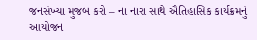જનસંખ્યા મુજબ કરો – ના નારા સાથે ઐતિહાસિક કાર્યક્રમનું આયોજન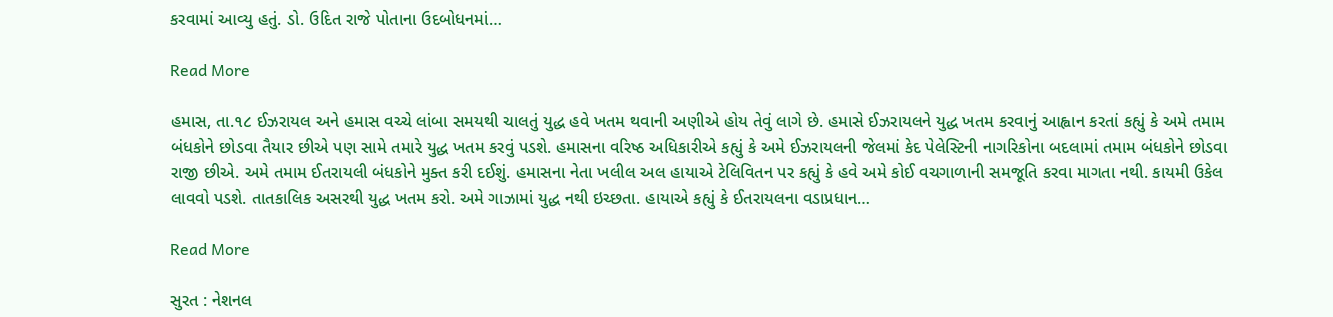કરવામાં આવ્યુ હતું. ડો. ઉદિત રાજે પોતાના ઉદબોધનમાં…

Read More

હમાસ, તા.૧૮ ઈઝરાયલ અને હમાસ વચ્ચે લાંબા સમયથી ચાલતું યુદ્ધ હવે ખતમ થવાની અણીએ હોય તેવું લાગે છે. હમાસે ઈઝરાયલને યુદ્ધ ખતમ કરવાનું આહ્વાન કરતાં કહ્યું કે અમે તમામ બંધકોને છોડવા તૈયાર છીએ પણ સામે તમારે યુદ્ધ ખતમ કરવું પડશે. હમાસના વરિષ્ઠ અધિકારીએ કહ્યું કે અમે ઈઝરાયલની જેલમાં કેદ પેલેસ્ટિની નાગરિકોના બદલામાં તમામ બંધકોને છોડવા રાજી છીએ. અમે તમામ ઈતરાયલી બંધકોને મુક્ત કરી દઈશું. હમાસના નેતા ખલીલ અલ હાયાએ ટેલિવિતન પર કહ્યું કે હવે અમે કોઈ વચગાળાની સમજૂતિ કરવા માગતા નથી. કાયમી ઉકેલ લાવવો પડશે. તાતકાલિક અસરથી યુદ્ધ ખતમ કરો. અમે ગાઝામાં યુદ્ધ નથી ઇચ્છતા. હાયાએ કહ્યું કે ઈતરાયલના વડાપ્રધાન…

Read More

સુરત : નેશનલ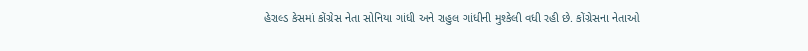હેરાલ્ડ કેસમાં કોંગ્રેસ નેતા સોનિયા ગાંધી અને રાહુલ ગાંધીની મુશ્કેલી વધી રહી છે. કોંગ્રેસના નેતાઓ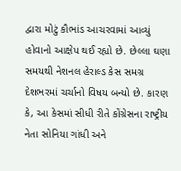દ્વારા મોટું કૌભાંડ આચરવામાં આવ્યું હોવાનો આક્ષેપ થઈ રહ્યો છે. છેલ્લા ઘણા સમયથી નેશનલ હેરાલ્ડ કેસ સમગ્ર દેશભરમાં ચર્ચાનો વિષય બન્યો છે. કારણ કે, આ કેસમાં સીધી રીતે કોંગ્રેસના રાષ્ટ્રીય નેતા સોનિયા ગાંધી અને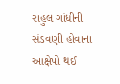રાહુલ ગાંધીની સંડવણી હોવાના આક્ષેપો થઈ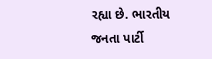રહ્યા છે. ભારતીય જનતા પાર્ટી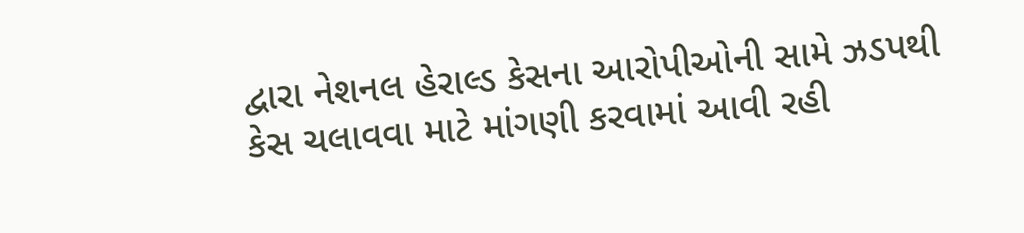દ્વારા નેશનલ હેરાલ્ડ કેસના આરોપીઓની સામે ઝડપથી કેસ ચલાવવા માટે માંગણી કરવામાં આવી રહી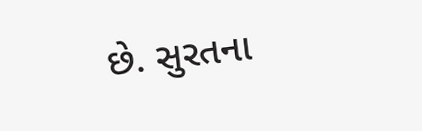છે. સુરતના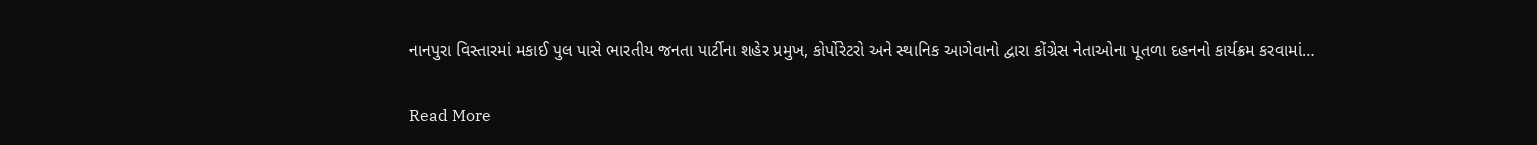નાનપુરા વિસ્તારમાં મકાઈ પુલ પાસે ભારતીય જનતા પાર્ટીના શહેર પ્રમુખ, કોર્પોરેટરો અને સ્થાનિક આગેવાનો દ્વારા કોંગ્રેસ નેતાઓના પૂતળા દહનનો કાર્યક્રમ કરવામાં…

Read More